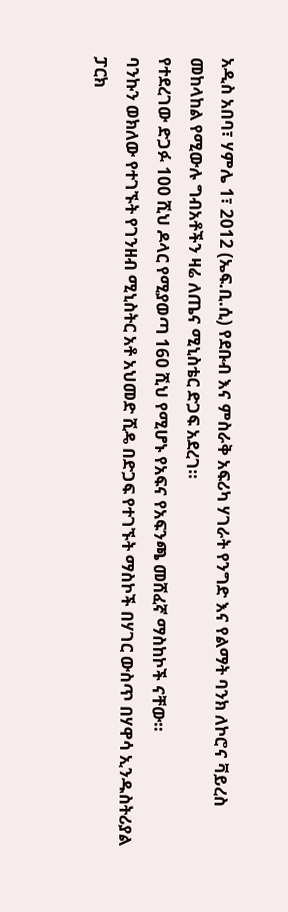አዲስ አበባ፣ ሃምሌ 1፣ 2012 (ኤፍ.ቢ.ሲ) የደቡብ እና ምስራቅ አፍሪካ ሃገራት የንግድ እና የልማት ባንክ ለኮሮና ቫይረስ መከላከል የሚውሉ ግብአቶችን ዛሬ ለጤና ሚኒስቴር ድጋፍ አደረገ።
የተደረገው ድጋፉ 100 ሺህ ዶላር የሚያወጣ 160 ሺህ የሚሆኑ የአፍና የአፍንጫ መሸፈኛ ማስከኮች ናቸው።
ባንኩን ወክለው የተገኙት የገንዘብ ሚኒስትር አቶ አህመድ ሺዴ በድጋፍ የተገኙት ማስኮች በሃገር ውስጥ በሃዋሳ ኢንዱስትሪያል ፓርክ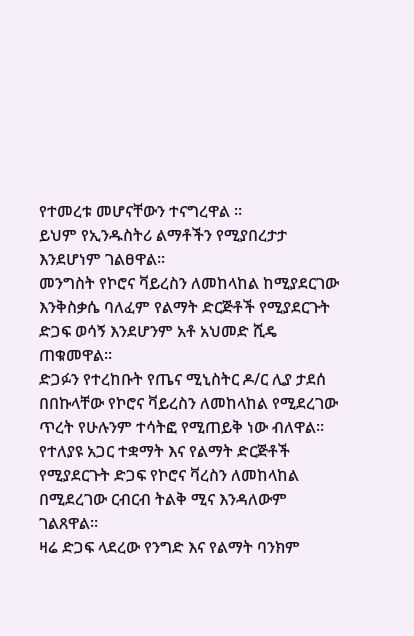የተመረቱ መሆናቸውን ተናግረዋል ።
ይህም የኢንዱስትሪ ልማቶችን የሚያበረታታ እንደሆነም ገልፀዋል።
መንግስት የኮሮና ቫይረስን ለመከላከል ከሚያደርገው እንቅስቃሴ ባለፈም የልማት ድርጅቶች የሚያደርጉት ድጋፍ ወሳኝ እንደሆንም አቶ አህመድ ሺዴ ጠቁመዋል፡፡
ድጋፉን የተረከቡት የጤና ሚኒስትር ዶ/ር ሊያ ታደሰ በበኩላቸው የኮሮና ቫይረስን ለመከላከል የሚደረገው ጥረት የሁሉንም ተሳትፎ የሚጠይቅ ነው ብለዋል።
የተለያዩ አጋር ተቋማት እና የልማት ድርጅቶች የሚያደርጉት ድጋፍ የኮሮና ቫረስን ለመከላከል በሚደረገው ርብርብ ትልቅ ሚና እንዳለውም ገልጸዋል።
ዛሬ ድጋፍ ላደረው የንግድ እና የልማት ባንክም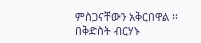ምስጋናቸውን አቅርበዋል ፡፡
በቅድስት ብርሃኑ